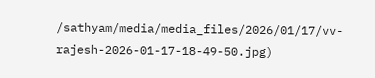/sathyam/media/media_files/2026/01/17/vv-rajesh-2026-01-17-18-49-50.jpg)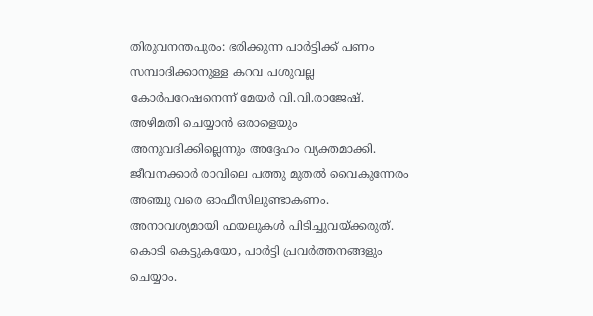തിരുവനന്തപുരം: ഭരിക്കുന്ന പാർട്ടിക്ക് പണം സമ്പാദിക്കാനുള്ള കറവ പശുവല്ല കോർപറേഷനെന്ന് മേയർ വി.വി.രാജേഷ്. അഴിമതി ചെയ്യാൻ ഒരാളെയും അനുവദിക്കില്ലെന്നും അദ്ദേഹം വ്യക്തമാക്കി.
ജീവനക്കാർ രാവിലെ പത്തു മുതൽ വൈകുന്നേരം അഞ്ചു വരെ ഓഫീസിലുണ്ടാകണം. അനാവശ്യമായി ഫയലുകൾ പിടിച്ചുവയ്ക്കരുത്. കൊടി കെട്ടുകയോ, പാർട്ടി പ്രവർത്തനങ്ങളും ചെയ്യാം.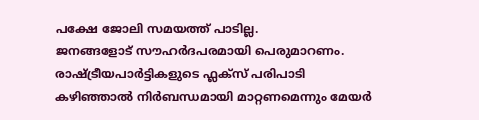പക്ഷേ ജോലി സമയത്ത് പാടില്ല.
ജനങ്ങളോട് സൗഹർദപരമായി പെരുമാറണം. രാഷ്ട്രീയപാർട്ടികളുടെ ഫ്ലക്സ് പരിപാടി കഴിഞ്ഞാൽ നിർബന്ധമായി മാറ്റണമെന്നും മേയർ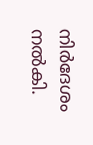നിർദേശം നൽകി.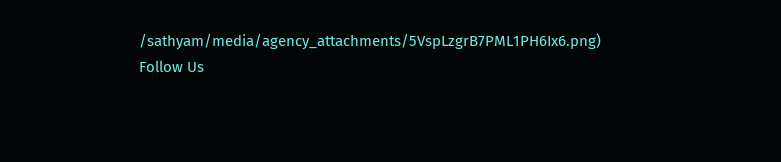/sathyam/media/agency_attachments/5VspLzgrB7PML1PH6Ix6.png)
Follow Us